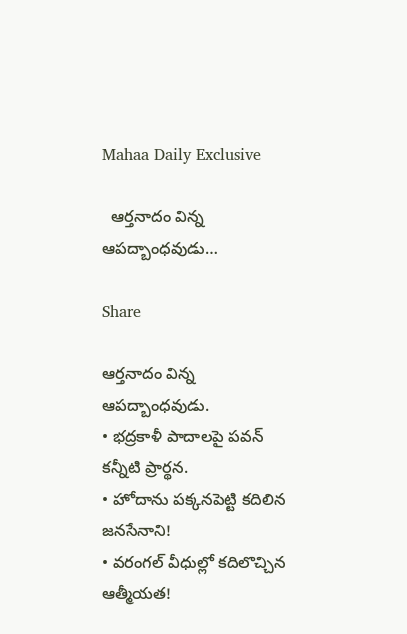Mahaa Daily Exclusive

  ఆర్తనాదం విన్న ఆపద్బాంధవుడు…

Share

ఆర్తనాదం విన్న ఆపద్బాంధవుడు.
• భద్రకాళీ పాదాలపై పవన్ కన్నీటి ప్రార్థన.
• హోదాను పక్కనపెట్టి కదిలిన జనసేనాని!
• వరంగల్ వీధుల్లో కదిలొచ్చిన ఆత్మీయత!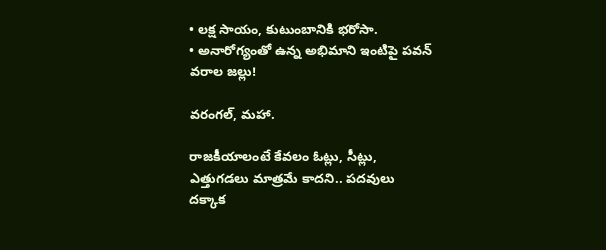• లక్ష సాయం, కుటుంబానికి భరోసా.
• అనారోగ్యంతో ఉన్న అభిమాని ఇంటిపై పవన్ వరాల జల్లు!

వరంగల్, మహా.

రాజకీయాలంటే కేవలం ఓట్లు, సీట్లు, ఎత్తుగడలు మాత్రమే కాదని.. పదవులు దక్కాక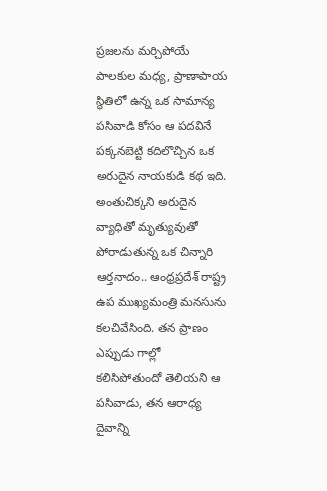ప్రజలను మర్చిపోయే పాలకుల మధ్య, ప్రాణాపాయ స్థితిలో ఉన్న ఒక సామాన్య పసివాడి కోసం ఆ పదవినే పక్కనబెట్టి కదిలొచ్చిన ఒక అరుదైన నాయకుడి కథ ఇది. అంతుచిక్కని అరుదైన వ్యాధితో మృత్యువుతో పోరాడుతున్న ఒక చిన్నారి ఆర్తనాదం.. ఆంధ్రప్రదేశ్ రాష్ట్ర ఉప ముఖ్యమంత్రి మనసును కలచివేసింది. తన ప్రాణం ఎప్పుడు గాల్లో కలిసిపోతుందో తెలియని ఆ పసివాడు, తన ఆరాధ్య దైవాన్ని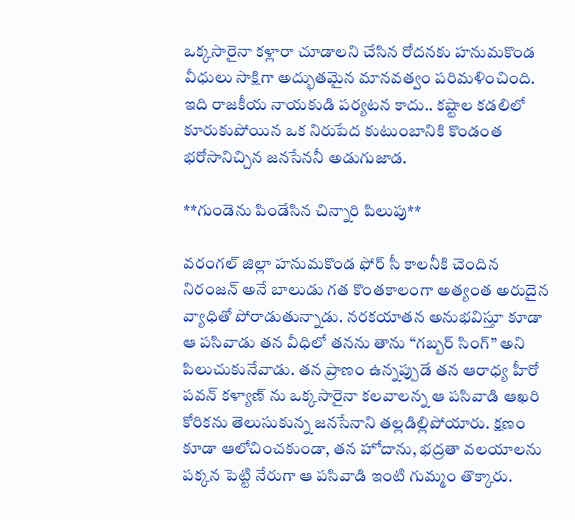ఒక్కసారైనా కళ్లారా చూడాలని చేసిన రోదనకు హనుమకొండ వీధులు సాక్షిగా అద్భుతమైన మానవత్వం పరిమళించింది. ఇది రాజకీయ నాయకుడి పర్యటన కాదు.. కష్టాల కడలిలో కూరుకుపోయిన ఒక నిరుపేద కుటుంబానికి కొండంత భరోసానిచ్చిన జనసేననీ అడుగుజాడ.

**గుండెను పిండేసిన చిన్నారి పిలుపు**

వరంగల్ జిల్లా హనుమకొండ ఫోర్ సీ కాలనీకి చెందిన నిరంజన్ అనే బాలుడు గత కొంతకాలంగా అత్యంత అరుదైన వ్యాధితో పోరాడుతున్నాడు. నరకయాతన అనుభవిస్తూ కూడా ఆ పసివాడు తన వీధిలో తనను తాను “గబ్బర్ సింగ్” అని పిలుచుకునేవాడు. తన ప్రాణం ఉన్నప్పుడే తన ఆరాధ్య హీరో పవన్ కళ్యాణ్ ను ఒక్కసారైనా కలవాలన్న ఆ పసివాడి ఆఖరి కోరికను తెలుసుకున్న జనసేనాని తల్లడిల్లిపోయారు. క్షణం కూడా ఆలోచించకుండా, తన హోదాను, భద్రతా వలయాలను పక్కన పెట్టి నేరుగా ఆ పసివాడి ఇంటి గుమ్మం తొక్కారు.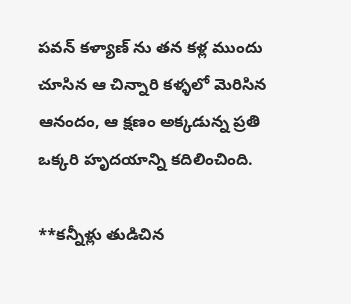పవన్ కళ్యాణ్ ను తన కళ్ల ముందు చూసిన ఆ చిన్నారి కళ్ళలో మెరిసిన ఆనందం, ఆ క్షణం అక్కడున్న ప్రతి ఒక్కరి హృదయాన్ని కదిలించింది.

**కన్నీళ్లు తుడిచిన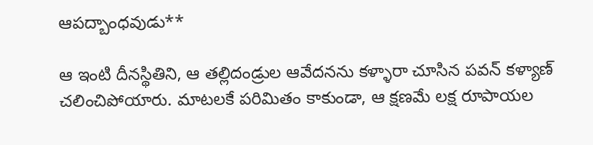ఆపద్బాంధవుడు**

ఆ ఇంటి దీనస్థితిని, ఆ తల్లిదండ్రుల ఆవేదనను కళ్ళారా చూసిన పవన్ కళ్యాణ్ చలించిపోయారు. మాటలకే పరిమితం కాకుండా, ఆ క్షణమే లక్ష రూపాయల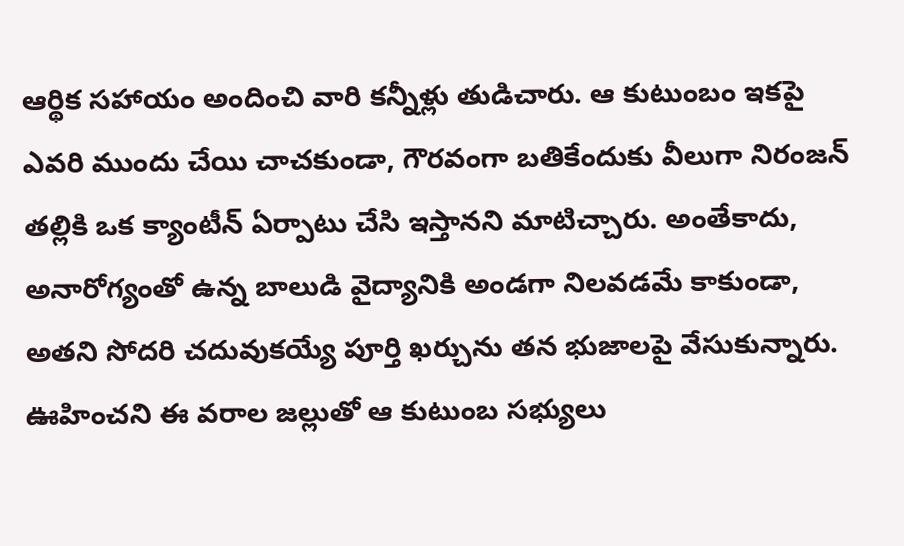ఆర్థిక సహాయం అందించి వారి కన్నీళ్లు తుడిచారు. ఆ కుటుంబం ఇకపై ఎవరి ముందు చేయి చాచకుండా, గౌరవంగా బతికేందుకు వీలుగా నిరంజన్ తల్లికి ఒక క్యాంటీన్ ఏర్పాటు చేసి ఇస్తానని మాటిచ్చారు. అంతేకాదు, అనారోగ్యంతో ఉన్న బాలుడి వైద్యానికి అండగా నిలవడమే కాకుండా, అతని సోదరి చదువుకయ్యే పూర్తి ఖర్చును తన భుజాలపై వేసుకున్నారు. ఊహించని ఈ వరాల జల్లుతో ఆ కుటుంబ సభ్యులు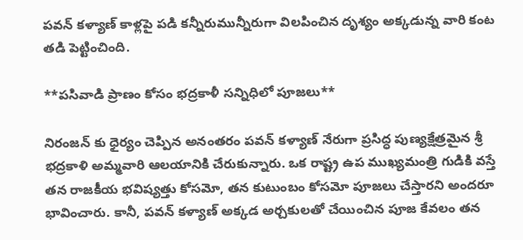పవన్ కళ్యాణ్ కాళ్లపై పడి కన్నీరుమున్నీరుగా విలపించిన దృశ్యం అక్కడున్న వారి కంట తడి పెట్టించింది.

**పసివాడి ప్రాణం కోసం భద్రకాళీ సన్నిధిలో పూజలు**

నిరంజన్ కు ధైర్యం చెప్పిన అనంతరం పవన్ కళ్యాణ్ నేరుగా ప్రసిద్ధ పుణ్యక్షేత్రమైన శ్రీ భద్రకాళి అమ్మవారి ఆలయానికి చేరుకున్నారు. ఒక రాష్ట్ర ఉప ముఖ్యమంత్రి గుడికి వస్తే తన రాజకీయ భవిష్యత్తు కోసమో, తన కుటుంబం కోసమో పూజలు చేస్తారని అందరూ భావించారు. కానీ, పవన్ కళ్యాణ్ అక్కడ అర్చకులతో చేయించిన పూజ కేవలం తన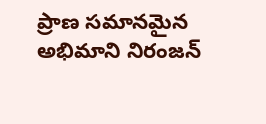ప్రాణ సమానమైన అభిమాని నిరంజన్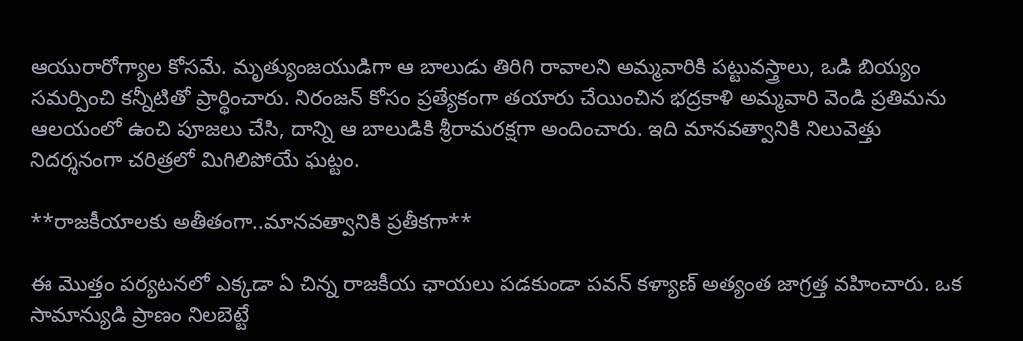ఆయురారోగ్యాల కోసమే. మృత్యుంజయుడిగా ఆ బాలుడు తిరిగి రావాలని అమ్మవారికి పట్టువస్త్రాలు, ఒడి బియ్యం సమర్పించి కన్నీటితో ప్రార్థించారు. నిరంజన్ కోసం ప్రత్యేకంగా తయారు చేయించిన భద్రకాళి అమ్మవారి వెండి ప్రతిమను ఆలయంలో ఉంచి పూజలు చేసి, దాన్ని ఆ బాలుడికి శ్రీరామరక్షగా అందించారు. ఇది మానవత్వానికి నిలువెత్తు నిదర్శనంగా చరిత్రలో మిగిలిపోయే ఘట్టం.

**రాజకీయాలకు అతీతంగా..మానవత్వానికి ప్రతీకగా**

ఈ మొత్తం పర్యటనలో ఎక్కడా ఏ చిన్న రాజకీయ ఛాయలు పడకుండా పవన్ కళ్యాణ్ అత్యంత జాగ్రత్త వహించారు. ఒక సామాన్యుడి ప్రాణం నిలబెట్టే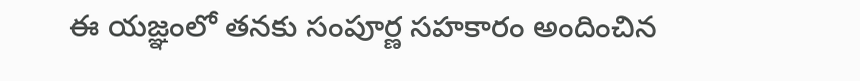ఈ యజ్ఞంలో తనకు సంపూర్ణ సహకారం అందించిన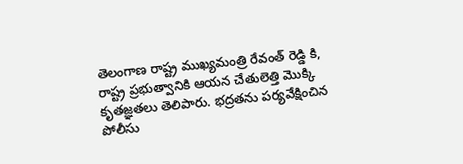తెలంగాణ రాష్ట్ర ముఖ్యమంత్రి రేవంత్ రెడ్డి కి, రాష్ట్ర ప్రభుత్వానికి ఆయన చేతులెత్తి మొక్కి కృతజ్ఞతలు తెలిపారు. భద్రతను పర్యవేక్షించిన పోలీసు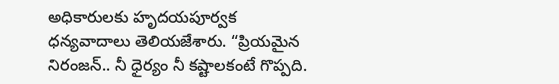అధికారులకు హృదయపూర్వక ధన్యవాదాలు తెలియజేశారు. “ప్రియమైన నిరంజన్.. నీ ధైర్యం నీ కష్టాలకంటే గొప్పది.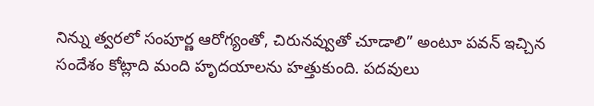నిన్ను త్వరలో సంపూర్ణ ఆరోగ్యంతో, చిరునవ్వుతో చూడాలి” అంటూ పవన్ ఇచ్చిన సందేశం కోట్లాది మంది హృదయాలను హత్తుకుంది. పదవులు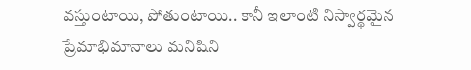వస్తుంటాయి, పోతుంటాయి.. కానీ ఇలాంటి నిస్వార్థమైన ప్రేమాభిమానాలు మనిషిని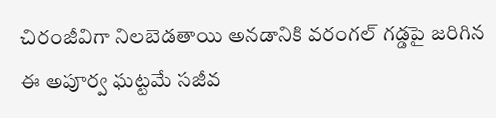చిరంజీవిగా నిలబెడతాయి అనడానికి వరంగల్ గడ్డపై జరిగిన ఈ అపూర్వ ఘట్టమే సజీవ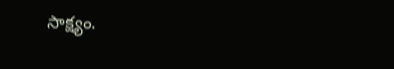సాక్ష్యం.